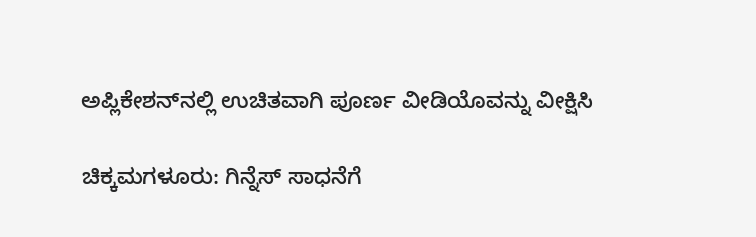ಅಪ್ಲಿಕೇಶನ್‌ನಲ್ಲಿ ಉಚಿತವಾಗಿ ಪೂರ್ಣ ವೀಡಿಯೊವನ್ನು ವೀಕ್ಷಿಸಿ

ಚಿಕ್ಕಮಗಳೂರು: ಗಿನ್ನೆಸ್ ಸಾಧನೆಗೆ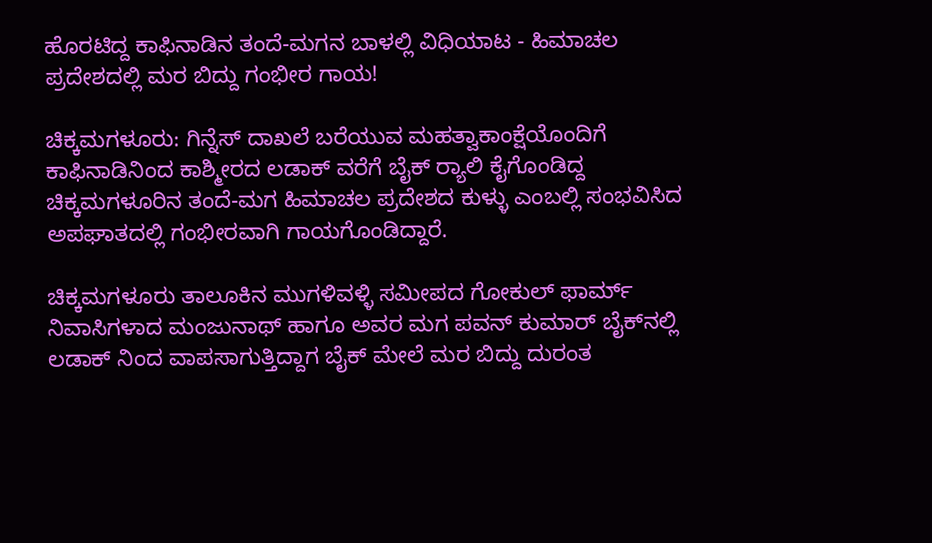ಹೊರಟಿದ್ದ ಕಾಫಿನಾಡಿನ ತಂದೆ-ಮಗನ ಬಾಳಲ್ಲಿ ವಿಧಿಯಾಟ - ಹಿಮಾಚಲ ಪ್ರದೇಶದಲ್ಲಿ ಮರ ಬಿದ್ದು ಗಂಭೀರ ಗಾಯ!

ಚಿಕ್ಕಮಗಳೂರು: ಗಿನ್ನೆಸ್ ದಾಖಲೆ ಬರೆಯುವ ಮಹತ್ವಾಕಾಂಕ್ಷೆಯೊಂದಿಗೆ ಕಾಫಿನಾಡಿನಿಂದ ಕಾಶ್ಮೀರದ ಲಡಾಕ್ ವರೆಗೆ ಬೈಕ್ ರ‍್ಯಾಲಿ ಕೈಗೊಂಡಿದ್ದ ಚಿಕ್ಕಮಗಳೂರಿನ ತಂದೆ-ಮಗ ಹಿಮಾಚಲ ಪ್ರದೇಶದ ಕುಳ್ಳು ಎಂಬಲ್ಲಿ ಸಂಭವಿಸಿದ ಅಪಘಾತದಲ್ಲಿ ಗಂಭೀರವಾಗಿ ಗಾಯಗೊಂಡಿದ್ದಾರೆ.

ಚಿಕ್ಕಮಗಳೂರು ತಾಲೂಕಿನ ಮುಗಳಿವಳ್ಳಿ ಸಮೀಪದ ಗೋಕುಲ್ ಫಾರ್ಮ್ ನಿವಾಸಿಗಳಾದ ಮಂಜುನಾಥ್ ಹಾಗೂ ಅವರ ಮಗ ಪವನ್ ಕುಮಾರ್ ಬೈಕ್‌ನಲ್ಲಿ ಲಡಾಕ್ ನಿಂದ ವಾಪಸಾಗುತ್ತಿದ್ದಾಗ ಬೈಕ್ ಮೇಲೆ ಮರ ಬಿದ್ದು ದುರಂತ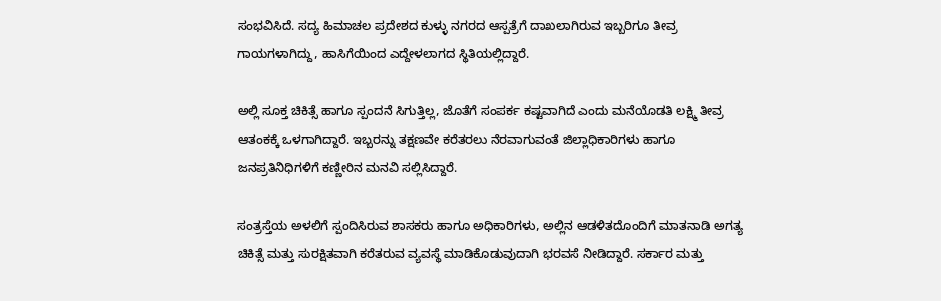ಸಂಭವಿಸಿದೆ. ಸದ್ಯ ಹಿಮಾಚಲ ಪ್ರದೇಶದ ಕುಳ್ಳು ನಗರದ ಆಸ್ಪತ್ರೆಗೆ ದಾಖಲಾಗಿರುವ ಇಬ್ಬರಿಗೂ ತೀವ್ರ ಗಾಯಗಳಾಗಿದ್ದು, ಹಾಸಿಗೆಯಿಂದ ಎದ್ದೇಳಲಾಗದ ಸ್ಥಿತಿಯಲ್ಲಿದ್ದಾರೆ.

ಅಲ್ಲಿ ಸೂಕ್ತ ಚಿಕಿತ್ಸೆ ಹಾಗೂ ಸ್ಪಂದನೆ ಸಿಗುತ್ತಿಲ್ಲ, ಜೊತೆಗೆ ಸಂಪರ್ಕ ಕಷ್ಟವಾಗಿದೆ ಎಂದು ಮನೆಯೊಡತಿ ಲಕ್ಷ್ಮಿ ತೀವ್ರ ಆತಂಕಕ್ಕೆ ಒಳಗಾಗಿದ್ದಾರೆ. ಇಬ್ಬರನ್ನು ತಕ್ಷಣವೇ ಕರೆತರಲು ನೆರವಾಗುವಂತೆ ಜಿಲ್ಲಾಧಿಕಾರಿಗಳು ಹಾಗೂ ಜನಪ್ರತಿನಿಧಿಗಳಿಗೆ ಕಣ್ಣೀರಿನ ಮನವಿ ಸಲ್ಲಿಸಿದ್ದಾರೆ.

ಸಂತ್ರಸ್ತೆಯ ಅಳಲಿಗೆ ಸ್ಪಂದಿಸಿರುವ ಶಾಸಕರು ಹಾಗೂ ಅಧಿಕಾರಿಗಳು, ಅಲ್ಲಿನ ಆಡಳಿತದೊಂದಿಗೆ ಮಾತನಾಡಿ ಅಗತ್ಯ ಚಿಕಿತ್ಸೆ ಮತ್ತು ಸುರಕ್ಷಿತವಾಗಿ ಕರೆತರುವ ವ್ಯವಸ್ಥೆ ಮಾಡಿಕೊಡುವುದಾಗಿ ಭರವಸೆ ನೀಡಿದ್ದಾರೆ. ಸರ್ಕಾರ ಮತ್ತು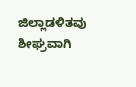ಜಿಲ್ಲಾಡಳಿತವು ಶೀಘ್ರವಾಗಿ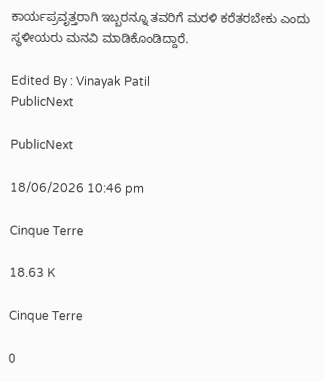ಕಾರ್ಯಪ್ರವೃತ್ತರಾಗಿ ಇಬ್ಬರನ್ನೂ ತವರಿಗೆ ಮರಳಿ ಕರೆತರಬೇಕು ಎಂದು ಸ್ಥಳೀಯರು ಮನವಿ ಮಾಡಿಕೊಂಡಿದ್ದಾರೆ.

Edited By : Vinayak Patil
PublicNext

PublicNext

18/06/2026 10:46 pm

Cinque Terre

18.63 K

Cinque Terre

0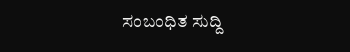ಸಂಬಂಧಿತ ಸುದ್ದಿ